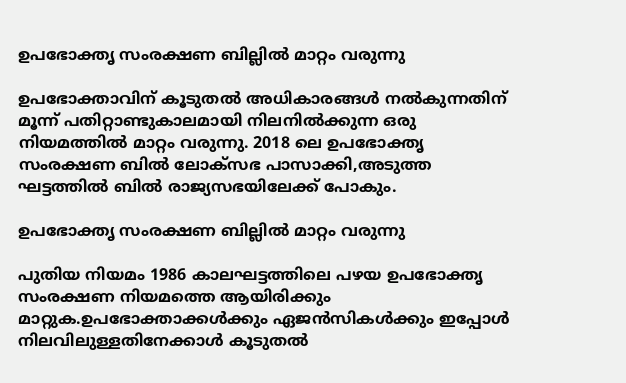ഉപഭോക്തൃ സംരക്ഷണ ബില്ലിൽ മാറ്റം വരുന്നു

ഉപഭോക്താവിന് കൂടുതൽ അധികാരങ്ങൾ നൽകുന്നതിന് മൂന്ന് പതിറ്റാണ്ടുകാലമായി നിലനിൽക്കുന്ന ഒരു നിയമത്തിൽ മാറ്റം വരുന്നു. 2018 ലെ ഉപഭോക്തൃ സംരക്ഷണ ബിൽ ലോക്സഭ പാസാക്കി,അടുത്ത ഘട്ടത്തിൽ ബിൽ രാജ്യസഭയിലേക്ക് പോകും.

ഉപഭോക്തൃ സംരക്ഷണ ബില്ലിൽ മാറ്റം വരുന്നു

പുതിയ നിയമം 1986 കാലഘട്ടത്തിലെ പഴയ ഉപഭോക്തൃ സംരക്ഷണ നിയമത്തെ ആയിരിക്കും മാറ്റുക.ഉപഭോക്താക്കൾക്കും ഏജൻസികൾക്കും ഇപ്പോൾ നിലവിലുള്ളതിനേക്കാൾ കൂടുതൽ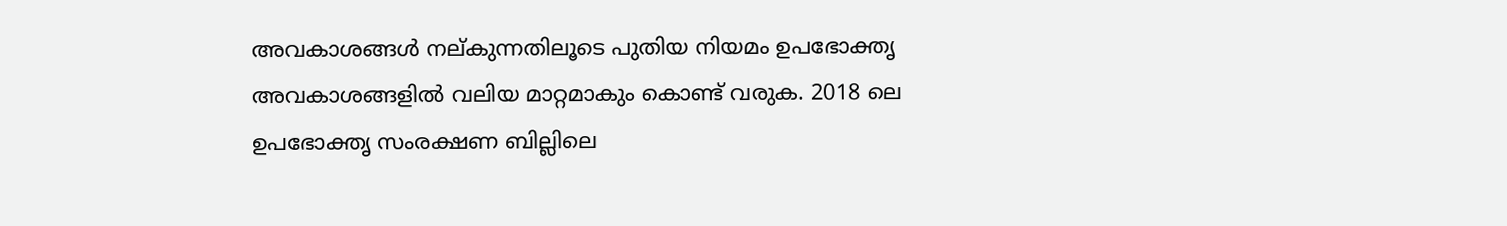അവകാശങ്ങൾ നല്കുന്നതിലൂടെ പുതിയ നിയമം ഉപഭോക്തൃ അവകാശങ്ങളിൽ വലിയ മാറ്റമാകും കൊണ്ട് വരുക. 2018 ലെ ഉപഭോക്തൃ സംരക്ഷണ ബില്ലിലെ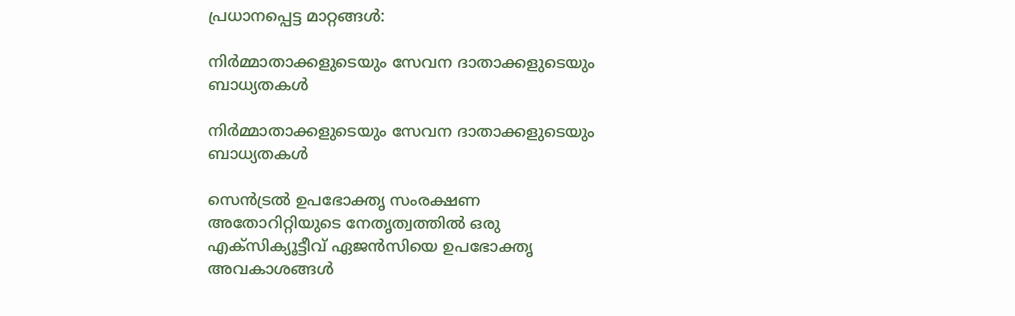പ്രധാനപ്പെട്ട മാറ്റങ്ങൾ:

നിർമ്മാതാക്കളുടെയും സേവന ദാതാക്കളുടെയും ബാധ്യതകൾ

നിർമ്മാതാക്കളുടെയും സേവന ദാതാക്കളുടെയും ബാധ്യതകൾ

സെൻട്രൽ ഉപഭോക്തൃ സംരക്ഷണ അതോറിറ്റിയുടെ നേതൃത്വത്തിൽ ഒരു എക്സിക്യൂട്ടീവ് ഏജൻസിയെ ഉപഭോക്തൃ അവകാശങ്ങൾ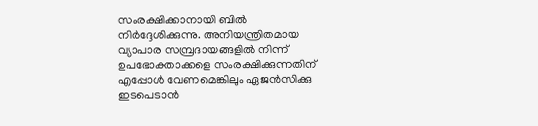സംരക്ഷിക്കാനായി ബിൽ നിർദ്ദേശിക്കുന്നു. അനിയന്ത്രിതമായ വ്യാപാര സമ്പ്രദായങ്ങളിൽ നിന്ന് ഉപഭോക്താക്കളെ സംരക്ഷിക്കുന്നതിന് എപ്പോൾ വേണമെങ്കിലും ഏജൻസിക്കു ഇടപെടാൻ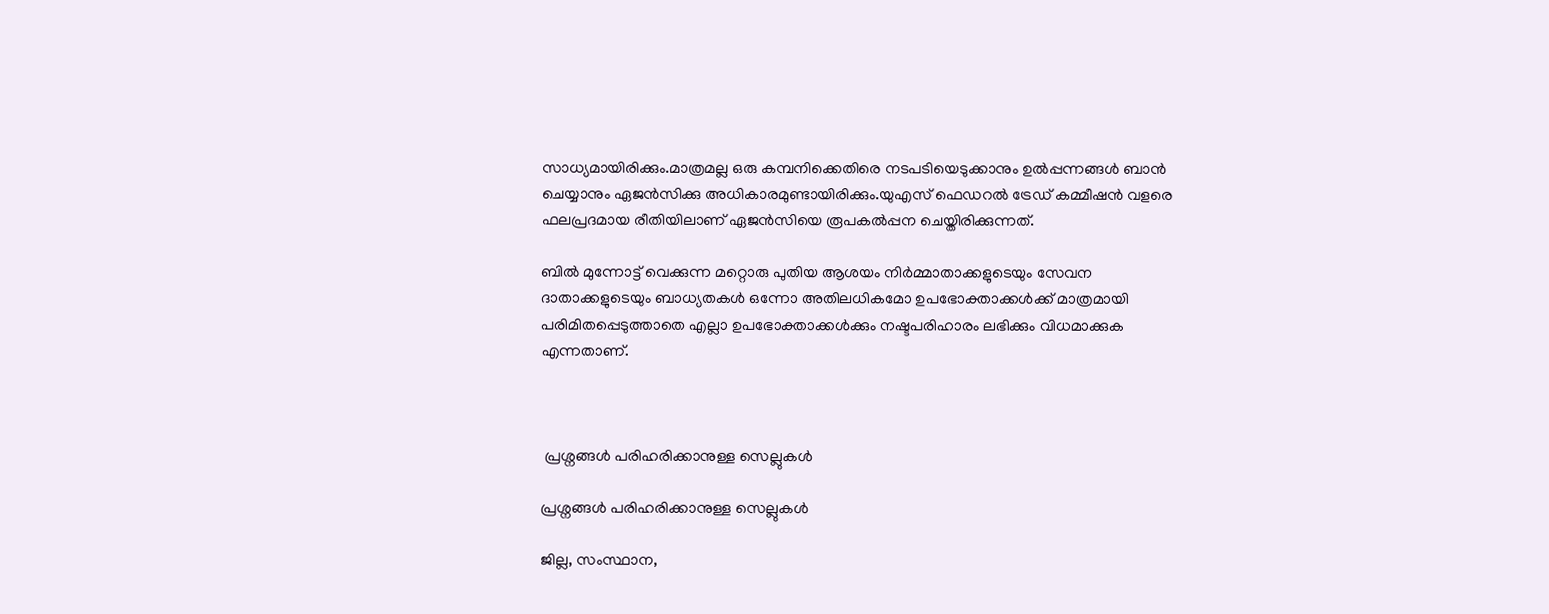സാധ്യമായിരിക്കും.മാത്രമല്ല ഒരു കമ്പനിക്കെതിരെ നടപടിയെടുക്കാനും ഉൽപ്പന്നങ്ങൾ ബാൻ ചെയ്യാനും ഏജൻസിക്കു അധികാരമുണ്ടായിരിക്കും.യുഎസ് ഫെഡറൽ ട്രേഡ് കമ്മീഷൻ വളരെ ഫലപ്രദമായ രീതിയിലാണ് ഏജൻസിയെ രൂപകൽപ്പന ചെയ്തിരിക്കുന്നത്.

ബിൽ മുന്നോട്ട് വെക്കുന്ന മറ്റൊരു പുതിയ ആശയം നിർമ്മാതാക്കളുടെയും സേവന ദാതാക്കളുടെയും ബാധ്യതകൾ ഒന്നോ അതിലധികമോ ഉപഭോക്താക്കൾക്ക് മാത്രമായി പരിമിതപ്പെടുത്താതെ എല്ലാ ഉപഭോക്താക്കൾക്കും നഷ്ടപരിഹാരം ലഭിക്കും വിധമാക്കുക എന്നതാണ്.



 പ്രശ്നങ്ങൾ പരിഹരിക്കാനുള്ള സെല്ലുകൾ

പ്രശ്നങ്ങൾ പരിഹരിക്കാനുള്ള സെല്ലുകൾ

ജില്ല, സംസ്ഥാന,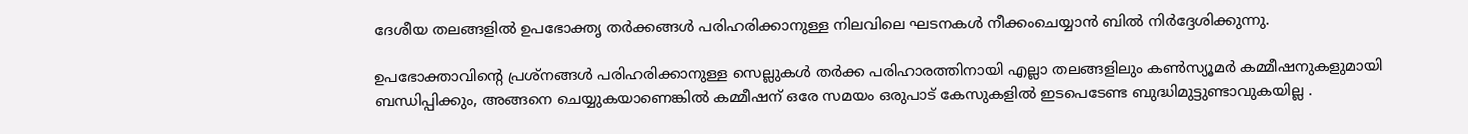ദേശീയ തലങ്ങളിൽ ഉപഭോക്തൃ തർക്കങ്ങൾ പരിഹരിക്കാനുള്ള നിലവിലെ ഘടനകൾ നീക്കംചെയ്യാൻ ബിൽ നിർദ്ദേശിക്കുന്നു.

ഉപഭോക്താവിന്റെ പ്രശ്നങ്ങൾ പരിഹരിക്കാനുള്ള സെല്ലുകൾ തർക്ക പരിഹാരത്തിനായി എല്ലാ തലങ്ങളിലും കൺസ്യൂമർ കമ്മീഷനുകളുമായി ബന്ധിപ്പിക്കും, അങ്ങനെ ചെയ്യുകയാണെങ്കിൽ കമ്മീഷന് ഒരേ സമയം ഒരുപാട് കേസുകളിൽ ഇടപെടേണ്ട ബുദ്ധിമുട്ടുണ്ടാവുകയില്ല .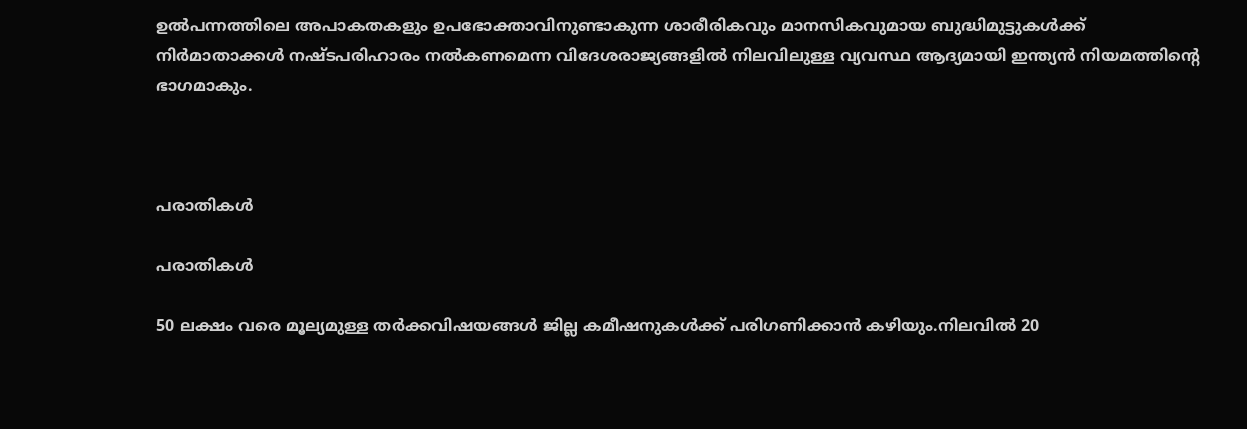ഉല്‍പന്നത്തിലെ അപാകതകളും ഉപഭോക്താവിനുണ്ടാകുന്ന ശാരീരികവും മാനസികവുമായ ബുദ്ധിമുട്ടുകള്‍ക്ക് നിര്‍മാതാക്കള്‍ നഷ്ടപരിഹാരം നല്‍കണമെന്ന വിദേശരാജ്യങ്ങളില്‍ നിലവിലുള്ള വ്യവസ്ഥ ആദ്യമായി ഇന്ത്യന്‍ നിയമത്തിന്റെ ഭാഗമാകും.



പരാതികള്‍

പരാതികള്‍

50 ലക്ഷം വരെ മൂല്യമുള്ള തര്‍ക്കവിഷയങ്ങള്‍ ജില്ല കമീഷനുകള്‍ക്ക് പരിഗണിക്കാന്‍ കഴിയും.നിലവില്‍ 20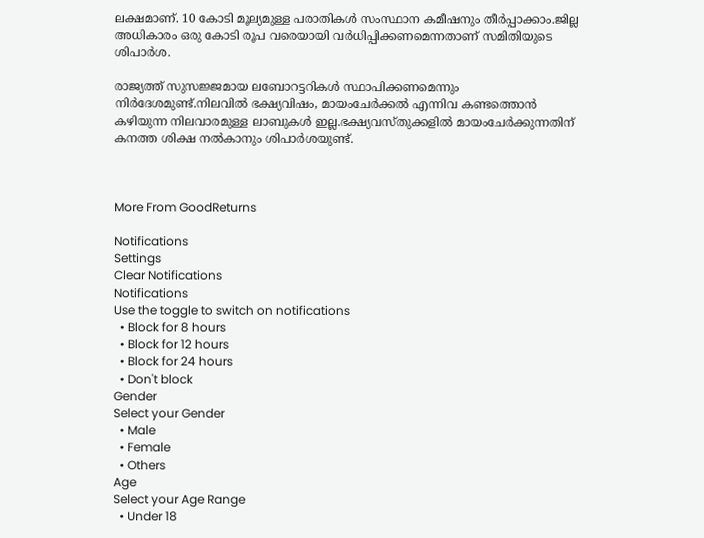ലക്ഷമാണ്. 10 കോടി മൂല്യമുള്ള പരാതികള്‍ സംസ്ഥാന കമീഷനും തീര്‍പ്പാക്കാം.ജില്ല അധികാരം ഒരു കോടി രൂപ വരെയായി വര്‍ധിപ്പിക്കണമെന്നതാണ് സമിതിയുടെ ശിപാര്‍ശ.

രാജ്യത്ത് സുസജ്ജമായ ലബോറട്ടറികള്‍ സ്ഥാപിക്കണമെന്നും നിര്‍ദേശമുണ്ട്.നിലവില്‍ ഭക്ഷ്യവിഷം, മായംചേര്‍ക്കല്‍ എന്നിവ കണ്ടത്തൊന്‍ കഴിയുന്ന നിലവാരമുള്ള ലാബുകള്‍ ഇല്ല.ഭക്ഷ്യവസ്തുക്കളില്‍ മായംചേര്‍ക്കുന്നതിന് കനത്ത ശിക്ഷ നല്‍കാനും ശിപാര്‍ശയുണ്ട്.



More From GoodReturns

Notifications
Settings
Clear Notifications
Notifications
Use the toggle to switch on notifications
  • Block for 8 hours
  • Block for 12 hours
  • Block for 24 hours
  • Don't block
Gender
Select your Gender
  • Male
  • Female
  • Others
Age
Select your Age Range
  • Under 18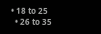• 18 to 25
  • 26 to 35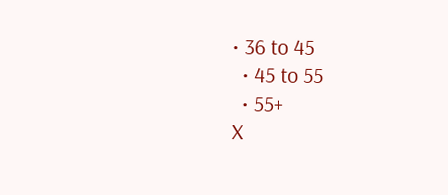• 36 to 45
  • 45 to 55
  • 55+
X